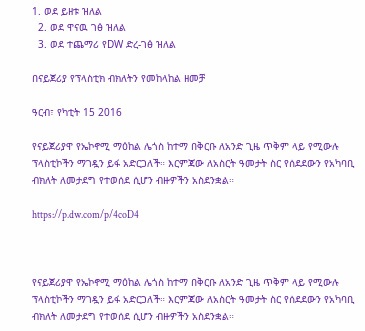1. ወደ ይዘቱ ዝለል
  2. ወደ ዋናዉ ገፅ ዝለል
  3. ወደ ተጨማሪ የDW ድረ-ገፅ ዝለል

በናይጀሪያ የፕላስቲክ ብክለትን የመከላከል ዘመቻ

ዓርብ፣ የካቲት 15 2016

የናይጀሪያዋ የኤኮኖሚ ማዕከል ሌጎስ ከተማ በቅርቡ ለአንድ ጊዜ ጥቅም ላይ የሚውሉ ፕላስቲኮችን ማገዷን ይፋ አድርጋለች። እርምጃው ለአስርት ዓመታት ስር የሰደደውን የአካባቢ ብክለት ለመታደግ የተወሰደ ሲሆን ብዙዎችን አስደንቋል።

https://p.dw.com/p/4coD4



የናይጀሪያዋ የኤኮኖሚ ማዕከል ሌጎስ ከተማ በቅርቡ ለአንድ ጊዜ ጥቅም ላይ የሚውሉ ፕላስቲኮችን ማገዷን ይፋ አድርጋለች። እርምጃው ለአስርት ዓመታት ስር የሰደደውን የአካባቢ ብክለት ለመታደግ የተወሰደ ሲሆን ብዙዎችን አስደንቋል።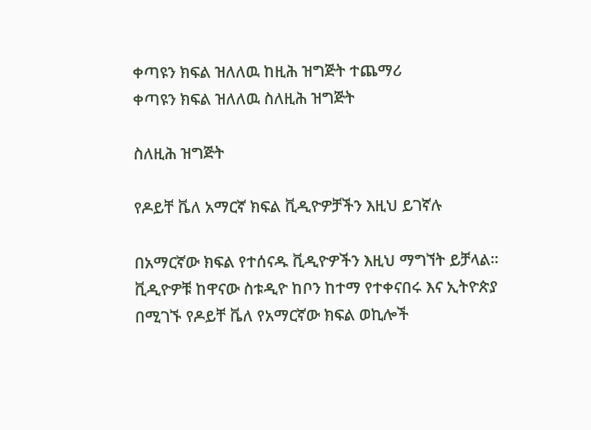ቀጣዩን ክፍል ዝለለዉ ከዚሕ ዝግጅት ተጨማሪ
ቀጣዩን ክፍል ዝለለዉ ስለዚሕ ዝግጅት

ስለዚሕ ዝግጅት

የዶይቸ ቬለ አማርኛ ክፍል ቪዲዮዎቻችን እዚህ ይገኛሉ

በአማርኛው ክፍል የተሰናዱ ቪዲዮዎችን እዚህ ማግኘት ይቻላል። ቪዲዮዎቹ ከዋናው ስቱዲዮ ከቦን ከተማ የተቀናበሩ እና ኢትዮጵያ በሚገኙ የዶይቸ ቬለ የአማርኛው ክፍል ወኪሎች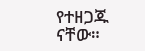የተዘጋጁ ናቸው።